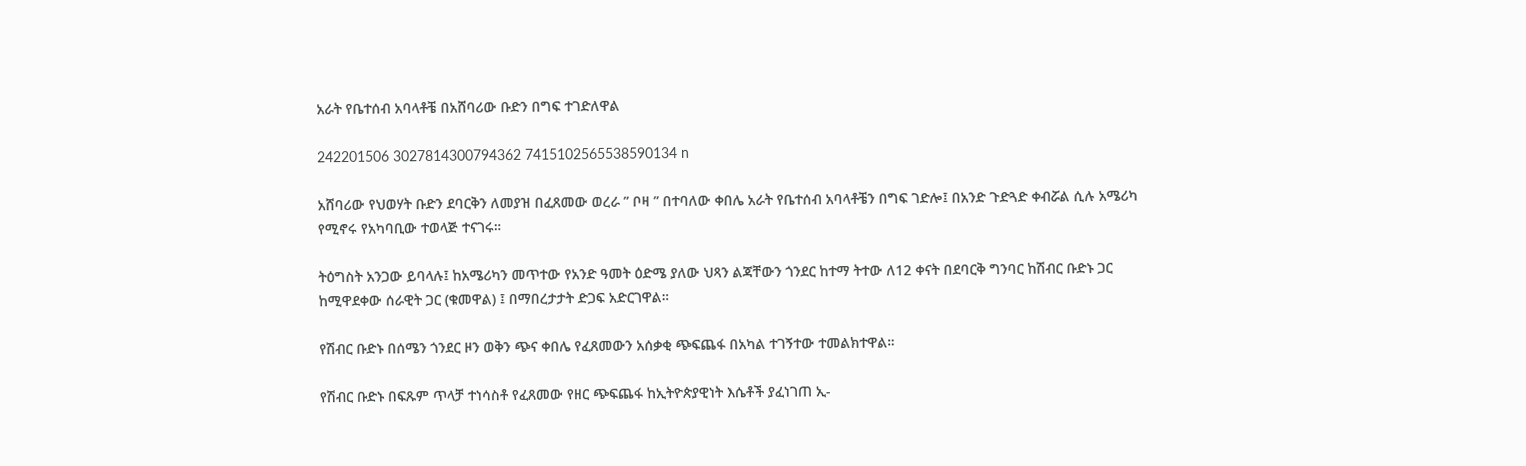አራት የቤተሰብ አባላቶቼ በአሸባሪው ቡድን በግፍ ተገድለዋል

242201506 3027814300794362 7415102565538590134 n

አሸባሪው የህወሃት ቡድን ደባርቅን ለመያዝ በፈጸመው ወረራ ” ቦዛ ” በተባለው ቀበሌ አራት የቤተሰብ አባላቶቼን በግፍ ገድሎ፤ በአንድ ጉድጓድ ቀብሯል ሲሉ አሜሪካ የሚኖሩ የአካባቢው ተወላጅ ተናገሩ።

ትዕግስት አንጋው ይባላሉ፤ ከአሜሪካን መጥተው የአንድ ዓመት ዕድሜ ያለው ህጻን ልጃቸውን ጎንደር ከተማ ትተው ለ12 ቀናት በደባርቅ ግንባር ከሽብር ቡድኑ ጋር ከሚዋደቀው ሰራዊት ጋር (ቁመዋል) ፤ በማበረታታት ድጋፍ አድርገዋል።

የሽብር ቡድኑ በሰሜን ጎንደር ዞን ወቅን ጭና ቀበሌ የፈጸመውን አሰቃቂ ጭፍጨፋ በአካል ተገኝተው ተመልክተዋል።

የሽብር ቡድኑ በፍጹም ጥላቻ ተነሳስቶ የፈጸመው የዘር ጭፍጨፋ ከኢትዮጵያዊነት እሴቶች ያፈነገጠ ኢ-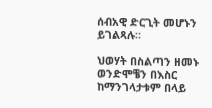ሰብአዊ ድርጊት መሆኑን ይገልጻሉ።

ህወሃት በስልጣን ዘመኑ ወንድሞቼን በእስር ከማንገላታቱም በላይ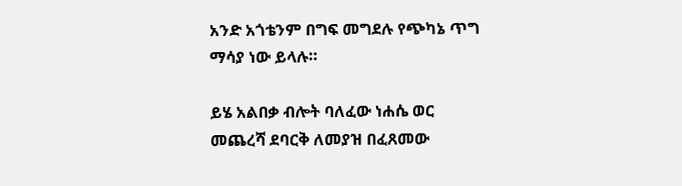አንድ አጎቴንም በግፍ መግደሉ የጭካኔ ጥግ ማሳያ ነው ይላሉ።

ይሄ አልበቃ ብሎት ባለፈው ነሐሴ ወር መጨረሻ ደባርቅ ለመያዝ በፈጸመው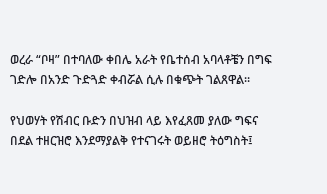ወረራ “ቦዛ” በተባለው ቀበሌ አራት የቤተሰብ አባላቶቼን በግፍ ገድሎ በአንድ ጉድጓድ ቀብሯል ሲሉ በቁጭት ገልጸዋል፡፡

የህወሃት የሽብር ቡድን በህዝብ ላይ እየፈጸመ ያለው ግፍና በደል ተዘርዝሮ እንደማያልቅ የተናገሩት ወይዘሮ ትዕግስት፤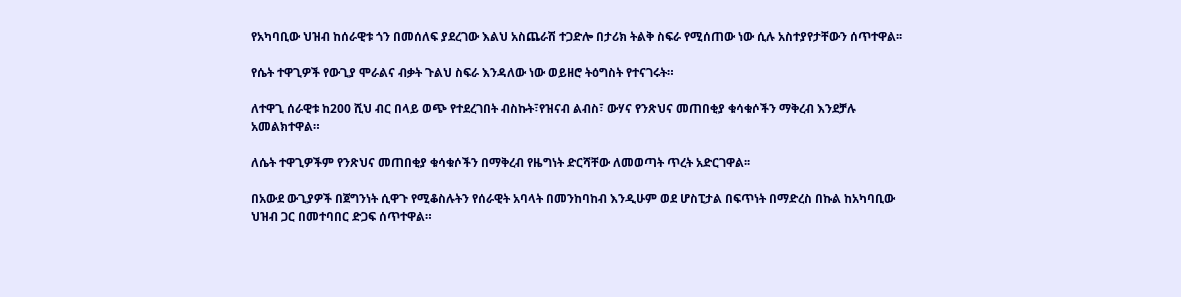የአካባቢው ህዝብ ከሰራዊቱ ጎን በመሰለፍ ያደረገው እልህ አስጨራሽ ተጋድሎ በታሪክ ትልቅ ስፍራ የሚሰጠው ነው ሲሉ አስተያየታቸውን ሰጥተዋል፡፡

የሴት ተዋጊዎች የውጊያ ሞራልና ብቃት ጉልህ ስፍራ እንዳለው ነው ወይዘሮ ትዕግስት የተናገሩት።

ለተዋጊ ሰራዊቱ ከ200 ሺህ ብር በላይ ወጭ የተደረገበት ብስኩት፣የዝናብ ልብስ፣ ውሃና የንጽህና መጠበቂያ ቁሳቁሶችን ማቅረብ እንደቻሉ አመልክተዋል።

ለሴት ተዋጊዎችም የንጽህና መጠበቂያ ቁሳቁሶችን በማቅረብ የዜግነት ድርሻቸው ለመወጣት ጥረት አድርገዋል፡፡

በአውደ ውጊያዎች በጀግንነት ሲዋጉ የሚቆስሉትን የሰራዊት አባላት በመንከባከብ እንዲሁም ወደ ሆስፒታል በፍጥነት በማድረስ በኩል ከአካባቢው ህዝብ ጋር በመተባበር ድጋፍ ሰጥተዋል።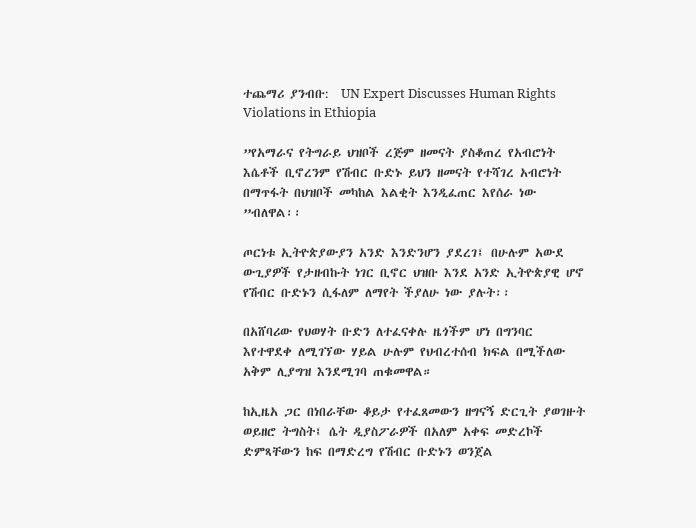ተጨማሪ ያንብቡ:  UN Expert Discusses Human Rights Violations in Ethiopia

”የአማራና የትግራይ ህዝቦች ረጅም ዘመናት ያስቆጠረ የአብሮነት እሴቶች ቢኖረንም የሽብር ቡድኑ ይህን ዘመናት የተሻገረ አብሮነት በማጥፋት በህዝቦች መካከል እልቂት እንዲፈጠር እየሰራ ነው ”ብለዋል፡፡

ጦርነቱ ኢትዮጵያውያን አንድ እንድንሆን ያደረገ፤ በሁሉም አውደ ውጊያዎች የታዘብኩት ነገር ቢኖር ህዝቡ እንደ አንድ ኢትዮጵያዊ ሆኖ የሽብር ቡድኑን ሲፋለም ለማየት ችያለሁ ነው ያሉት፡፡

በአሸባሪው የህወሃት ቡድን ለተፈናቀሉ ዜጎችም ሆነ በግንባር እየተዋደቀ ለሚገኘው ሃይል ሁሉም የህብረተሰብ ክፍል በሚችለው አቅም ሊያግዝ እንደሚገባ ጠቁመዋል።

ከኢዜአ ጋር በነበራቸው ቆይታ የተፈጸመውን ዘግናኝ ድርጊት ያወገዙት ወይዘሮ ትግስት፤ ሴት ዲያስፖራዎች በአለም አቀፍ መድረኮች ድምጻቸውን ከፍ በማድረግ የሽብር ቡድኑን ወንጀል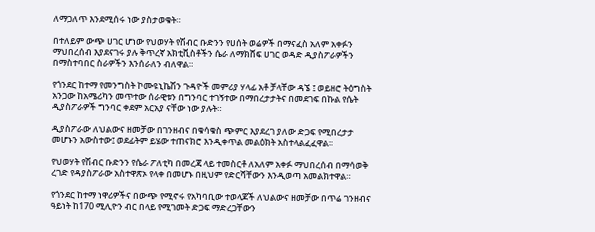ለማጋለጥ እንደሚሰሩ ነው ያስታወቁት።

በተለይም ውጭ ሀገር ሆነው የህወሃት የሽብር ቡድንን የሀሰት ወሬዎች በማናፈስ አለም አቀፉን ማህበረሰብ እያደናገሩ ያሉ ቅጥረኛ አክቲቪስቶችን ሴራ ለማክሸፍ ሀገር ወዳድ ዲያስፖራዎችን በማስተባበር ስራዎችን እንሰራለን ብለዋል።

የጎንደር ከተማ የመንግስት ኮሙዩኒኬሽን ጉዳዮች መምሪያ ሃላፊ አቶ ቻላቸው ዳኜ ፤ ወይዘሮ ትዕግስት አንጋው ከአሜሪካን መጥተው ሰራዊቱን በግንባር ተገኝተው በማበረታታትና በመደገፍ በኩል የሴት ዲያስፖራዎች ግንባር ቀደም አርአያ ናቸው ነው ያሉት።

ዲያስፖራው ለህልውና ዘመቻው በገንዘብና በቁሳቁስ ጭምር እያደረገ ያለው ድጋፍ የሚበረታታ መሆኑን አውስተው፤ ወደፊትም ይሄው ተጠናክሮ እንዲቀጥል መልዕክት አስተላልፈፈዋል፡፡

የህወሃት የሽብር ቡድንን የሴራ ፖለቲካ በመረጃ ላይ ተመስርቶ ለአለም አቀፉ ማህበረሰብ በማሳወቅ ረገድ የዳያስፖራው አስተዋጽኦ የላቀ በመሆኑ በዚህም የድርሻቸውን እንዲወጣ አመልክተዋል።

የጎንደር ከተማ ነዋሪዎችና በውጭ የሚኖሩ የአካባቢው ተወላጆች ለህልውና ዘመቻው በጥሬ ገንዘብና ዓይነት ከ170 ሚሊዮን ብር በላይ የሚገመት ድጋፍ ማድረጋቸውን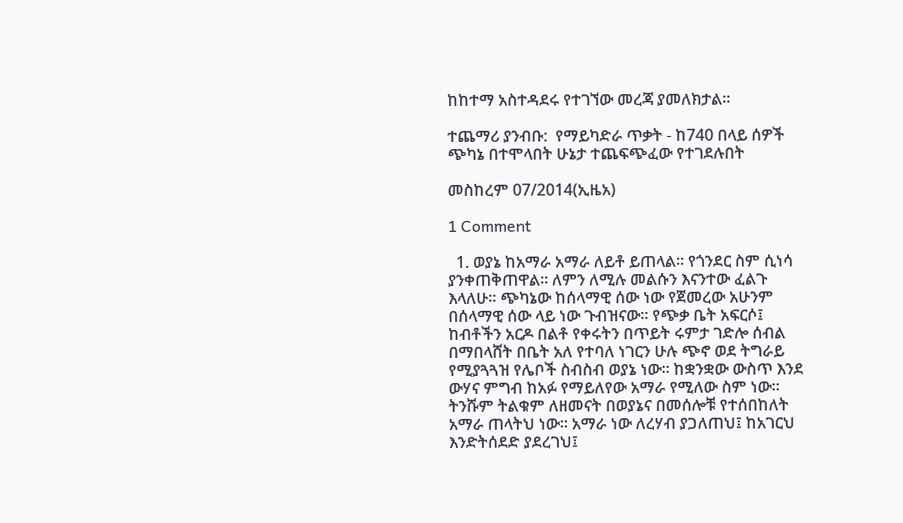ከከተማ አስተዳደሩ የተገኘው መረጃ ያመለክታል፡፡

ተጨማሪ ያንብቡ:  የማይካድራ ጥቃት - ከ740 በላይ ሰዎች ጭካኔ በተሞላበት ሁኔታ ተጨፍጭፈው የተገደሉበት

መስከረም 07/2014(ኢዜአ)

1 Comment

  1. ወያኔ ከአማራ አማራ ለይቶ ይጠላል። የጎንደር ስም ሲነሳ ያንቀጠቅጠዋል። ለምን ለሚሉ መልሱን እናንተው ፈልጉ እላለሁ። ጭካኔው ከሰላማዊ ሰው ነው የጀመረው አሁንም በሰላማዊ ሰው ላይ ነው ጉብዝናው። የጭቃ ቤት አፍርሶ፤ ከብቶችን አርዶ በልቶ የቀሩትን በጥይት ሩምታ ገድሎ ሰብል በማበላሸት በቤት አለ የተባለ ነገርን ሁሉ ጭኖ ወደ ትግራይ የሚያጓጓዝ የሌቦች ስብስብ ወያኔ ነው። ከቋንቋው ውስጥ እንደ ውሃና ምግብ ከአፉ የማይለየው አማራ የሚለው ስም ነው። ትንሹም ትልቁም ለዘመናት በወያኔና በመሰሎቹ የተሰበከለት አማራ ጠላትህ ነው። አማራ ነው ለረሃብ ያጋለጠህ፤ ከአገርህ እንድትሰደድ ያደረገህ፤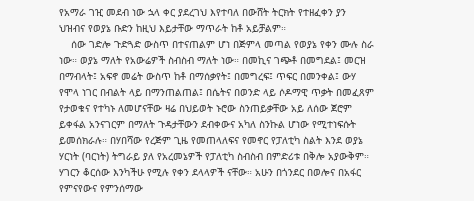የአማራ ገዢ መደብ ነው ኋላ ቀር ያደረገህ እየተባለ በውሸት ትርክት የተዘፈቀን ያን ህዝብና የወያኔ ቡድን ከዚህ እይታቸው ማጥራት ከቶ አይቻልም።
    ሰው ገድሎ ጉድጓድ ውስጥ በተናጠልም ሆነ በጅምላ መጣል የወያኔ የቀን ሙሉ ስራ ነው። ወያኔ ማለት የአውሬዎች ስብስብ ማለት ነው። በመኪና ገጭቶ በመግደል፤ መርዝ በማብላት፤ አፍኖ መሬት ውስጥ ከቶ በማሰቃየት፤ በመግረፍ፤ ጥፍር በመንቀል፤ ውሃ የሞላ ነገር በብልት ላይ በማንጠልጠል፤ በሴትና በወንድ ላይ ሶዶማዊ ጥቃት በመፈጸም የታወቁና የተካኑ ለመሆናቸው ዛሬ በህይወት ኑሮው ስንጠይቃቸው አይ ለሰው ጀሮም ይቀፋል አንናገርም በማለት ጉዳታቸውን ደብቀውና አካለ ስንኩል ሆነው የሚተነፍሱት ይመሰክራሉ። በሃበሻው የረጅም ጊዜ የመጠላለፍና የመኖር የፓለቲካ ስልት እንደ ወያኔ ሃርነት (ባርነት) ትግራይ ያለ የአረመኔዎች የፓለቲካ ስብስብ በምድሪቱ በቅሎ አያውቅም። ሃገርን ቆርሰው እንካችሁ የሚሉ የቀን ደላላዎች ናቸው። አሁን በጎንደር በወሎና በአፋር የምናየውና የምንሰማው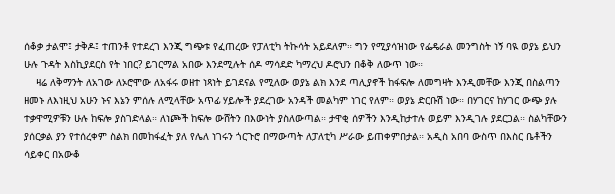ሰቆቃ ታልሞ፤ ታቅዶ፤ ተጠንቶ የተደረገ እንጂ ግጭቱ የፈጠረው የፓለቲካ ትኩሳት አይደለም። ግን የሚያሳዝነው የፌዴራል መንግስት ነኝ ባዪ ወያኔ ይህን ሁሉ ጉዳት እስኪያደርስ የት ነበር? ይገርማል አበው እንደሚሉት ሰዶ ማሳደድ ካማረህ ዶሮህን በቆቅ ለውጥ ነው።
    ዛሬ ለቅማንት ለአገው ለኦሮሞው ለአፋሩ ወዘተ ነጻነት ይገደናል የሚለው ወያኔ ልክ እንደ ጣሊያኖች ከፋፍሎ ለመግዛት እንዲመቸው እንጂ በስልጣን ዘመኑ ለእነዚህ አሁን ኑና እኔን ምሰሉ ለሚላቸው አጥፊ ሃይሎች ያደረገው አንዳች መልካም ነገር የለም። ወያኔ ድርቡሽ ነው። በሃገርና ከሃገር ውጭ ያሉ ተቃዋሚዎቹን ሁሉ ከፍሎ ያስገድላል። ለነጮች ከፍሎ ውሸትን በእውነት ያስለውጣል። ታዋቂ ሰዎችን እንዲከታተሉ ወይም እንዲገሉ ያደርጋል። ስልካቸውን ያሰርቃል ያን የተሰረቀም ስልክ በመከፋፈት ያለ የሌለ ነገሩን ጎርጉሮ በማውጣት ለፓለቲካ ሥራው ይጠቀምበታል። አዲስ አበባ ውስጥ በእስር ቤቶችን ሳይቀር በአውቆ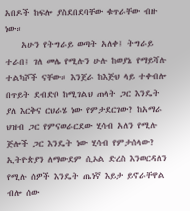አበዶች ከፍሎ ያስደበደባቸው ቁጥራቸው ብዙ ነው።
    አሁን የትግራይ ወጣት አለቀ፤ ትግራይ ተራበ፤ ገለ መሌ የሚሉን ሁሉ ከወያኔ የማይሻሉ ተልካሾች ናቸው። እንጀራ ከእጅህ ላይ ተቀብሎ በጥይት ደብድቦ ከሚገልህ ጠላት ጋር እንዴት ያለ እርቅና ርህራሄ ነው የምታደርገው? ከአማራ ህዝብ ጋር የምናወራርደው ሂሳብ አለን የሚሉ ጅሎች ጋር እንዴት ነው ሂሳብ የምታሰላው? ኢትዮጵያን ለማውደም ሲኦል ድረስ እንወርዳለን የሚሉ ሰዎች እንዴት ጤነኛ እይታ ይኖራቸዋል ብሎ ሰው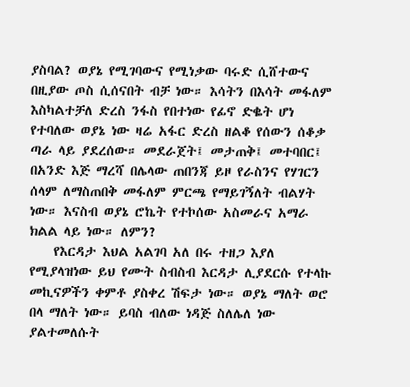ያስባል? ወያኔ የሚገባውና የሚነቃው ባሩድ ሲሸተውና በዚያው ጦስ ሲሰናበት ብቻ ነው። እሳትን በእሳት መፋለም እስካልተቻለ ድረስ ንፋስ የበተነው የፊኖ ድቈት ሆነ የተባለው ወያኔ ነው ዛሬ አፋር ድረስ ዘልቆ የሰውን ሰቆቃ ጣራ ላይ ያደረሰው። መደራጀት፤ መታጠቅ፤ መተባበር፤ በአንድ እጅ ማረሻ በሌላው ጠበንጃ ይዞ የራስንና የሃገርን ሰላም ለማስጠበቅ መፋለም ምርጫ የማይገኝለት ብልሃት ነው። እናስብ ወያኔ ሮኬት የተኮሰው አስመራና አማራ ክልል ላይ ነው። ለምን?
    የእርዳታ እህል አልገባ አለ በሩ ተዘጋ እያለ የሚያላዝነው ይህ የሙት ስብስብ እርዳታ ሊያደርሱ የተላኩ መኪናዎችን ቀምቶ ያስቀረ ሽፍታ ነው። ወያኔ ማለት ወሮ በላ ማለት ነው። ይባስ ብለው ነዳጅ ስለሌለ ነው ያልተመለሱት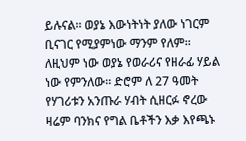ይሉናል። ወያኔ እውነትነት ያለው ነገርም ቢናገር የሚያምነው ማንም የለም። ለዚህም ነው ወያኔ የወራሪና የዘራፊ ሃይል ነው የምንለው። ድሮም ለ 27 ዓመት የሃገሪቱን አንጡራ ሃብት ሲዘርፉ ኖረው ዛሬም ባንክና የግል ቤቶችን እቃ እየጫኑ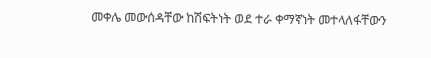መቀሌ መውሰዳቸው ከሽፍትነት ወደ ተራ ቀማኛነት መተላለፋቸውን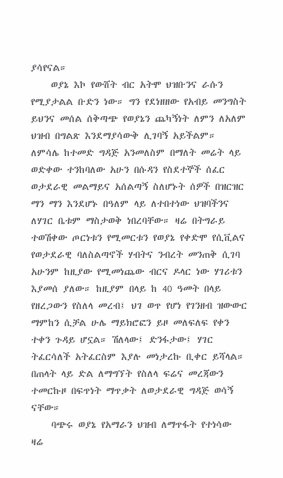ያሳየናል።
    ወያኔ እኮ የውሸት ብር አትሞ ህዝቡንና ራሱን የሚያታልል ቡድን ነው። ግን የደነዘዘው የአብይ መንግስት ይህንና መሰል ሰቅጣጭ የወያኔን ጨካኝነት ለምን ለአለም ህዝብ በግልጽ እንደማያሳውቅ ሊገባኝ አይችልም። ለምሳሌ ከተመድ ግዳጅ አንመለስም በማለት መሬት ላይ ወድቀው ተንከባለው አሁን በሱዳን የስደተኞች ሰፈር ወታደራዊ መልማይና አሰልጣኝ ስለሆኑት ሰዎች በዝርዝር ማን ማን እንደሆኑ በዓለም ላይ ለተበተነው ህዝባችንና ለሃገር ቤቱም ማስታወቅ ነበረባቸው። ዛሬ በትግራይ ተወሽቀው ጦርነቱን የሚመርቱን የወያኔ የቀድሞ የሲቪልና የወታደራዊ ባለስልጣኖች ሃብትና ንብረት መንጠቅ ሲገባ አሁንም ከዚያው የሚመነጨው ብርና ዶላር ነው ሃገሪቱን እያመሰ ያለው። ከዚያም በላይ ከ 40 ዓመት በላይ የዘረጋውን የስለላ መረብ፤ ህገ ወጥ የሆነ የገንዘብ ዝውውር ማምከን ሲቻል ሁሌ ማይክሮፎን ይዞ መለፍለፍ የቀን ተቀን ጉዳይ ሆኗል። ሽለላው፤ ድንፋታው፤ ሃገር ትፈርሳለች አትፈርስም እያሉ መነታረኩ ቢቀር ይሻላል። በጠላት ላይ ድል ለማግኘት የስለላ ፍሬና መረጃውን ተመርኩዞ በፍጥነት ማጥቃት ለወታደራዊ ግዳጅ ወሳኝ ናቸው።
    ባጭሩ ወያኔ የአማራን ህዝብ ለማጥፋት የተነሳው ዛሬ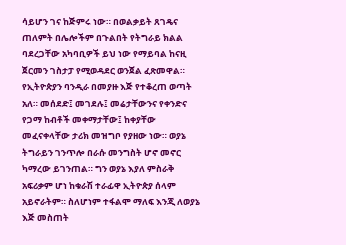ሳይሆን ገና ከጅምሩ ነው። በወልቃይት ጸገዴና ጠለምት በሌሎችም በጉልበት የትግራይ ክልል ባደረጋቸው አካባቢዎች ይህ ነው የማይባል ከናዚ ጀርመን ገስታፓ የሚወዳደር ወንጀል ፈጽመዋል። የኢትዮጵያን ባንዲራ በመያዙ እጅ የተቆረጠ ወጣት አለ። መሰደድ፤ መገደሉ፤ መሬታቸውንና የቀንድና የጋማ ከብቶች መቀማታቸው፤ ከቀያቸው መፈናቀላቸው ታሪክ መዝግቦ የያዘው ነው። ወያኔ ትግራይን ገንጥሎ በራሱ መንግስት ሆኖ መኖር ካማረው ይገንጠል። ግን ወያኔ እያለ ምስራቅ አፍሪቃም ሆነ ከቁራሽ ተራፊዋ ኢትዮጵያ ሰላም አይኖራትም። ስለሆነም ተፋልሞ ማለፍ እንጂ ለወያኔ እጅ መስጠት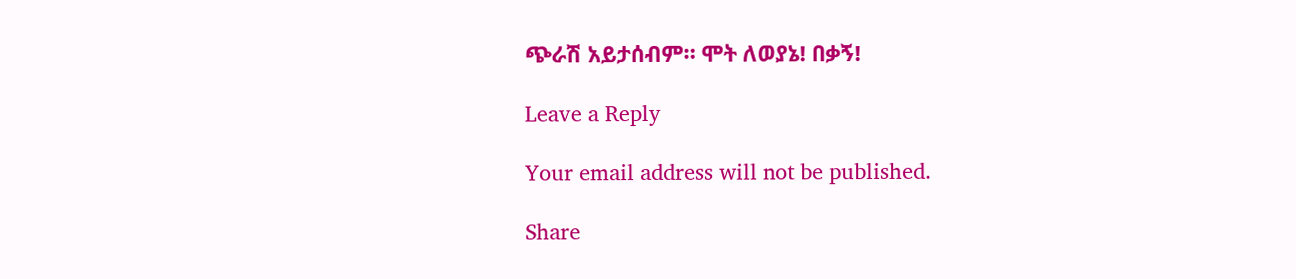ጭራሽ አይታሰብም። ሞት ለወያኔ! በቃኝ!

Leave a Reply

Your email address will not be published.

Share